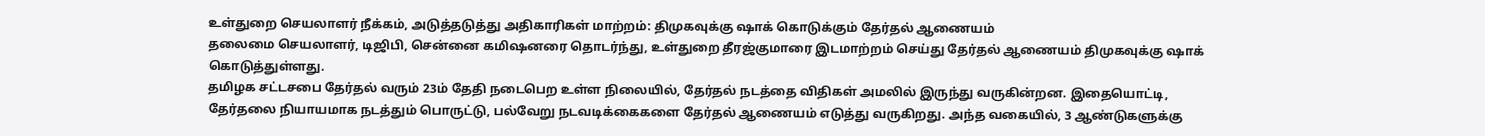உள்துறை செயலாளர் நீக்கம், அடுத்தடுத்து அதிகாரிகள் மாற்றம்: திமுகவுக்கு ஷாக் கொடுக்கும் தேர்தல் ஆணையம்
தலைமை செயலாளர், டிஜிபி, சென்னை கமிஷனரை தொடர்ந்து, உள்துறை தீரஜ்குமாரை இடமாற்றம் செய்து தேர்தல் ஆணையம் திமுகவுக்கு ஷாக் கொடுத்துள்ளது.
தமிழக சட்டசபை தேர்தல் வரும் 23ம் தேதி நடைபெற உள்ள நிலையில், தேர்தல் நடத்தை விதிகள் அமலில் இருந்து வருகின்றன. இதையொட்டி, தேர்தலை நியாயமாக நடத்தும் பொருட்டு, பல்வேறு நடவடிக்கைகளை தேர்தல் ஆணையம் எடுத்து வருகிறது. அந்த வகையில், 3 ஆண்டுகளுக்கு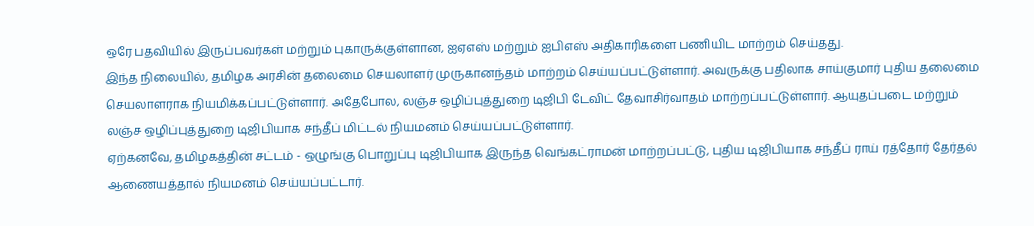ஒரே பதவியில் இருப்பவர்கள் மற்றும் புகாருக்குள்ளான, ஐஏஎஸ் மற்றும் ஐபிஎஸ் அதிகாரிகளை பணியிட மாற்றம் செய்தது.
இந்த நிலையில், தமிழக அரசின் தலைமை செயலாளர் முருகானந்தம் மாற்றம் செய்யப்பட்டுள்ளார். அவருக்கு பதிலாக சாய்குமார் புதிய தலைமை செயலாளராக நியமிக்கப்பட்டுள்ளார். அதேபோல, லஞ்ச ஒழிப்புத்துறை டிஜிபி டேவிட் தேவாசிர்வாதம் மாற்றப்பட்டுள்ளார். ஆயுதப்படை மற்றும் லஞ்ச ஒழிப்புத்துறை டிஜிபியாக சந்தீப் மிட்டல் நியமனம் செய்யப்பட்டுள்ளார்.
ஏற்கனவே, தமிழகத்தின் சட்டம் - ஒழுங்கு பொறுப்பு டிஜிபியாக இருந்த வெங்கட்ராமன் மாற்றப்பட்டு, புதிய டிஜிபியாக சந்தீப் ராய் ரத்தோர் தேர்தல் ஆணையத்தால் நியமனம் செய்யப்பட்டார்.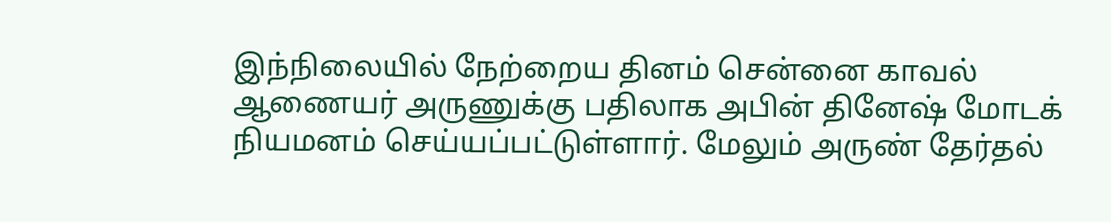இந்நிலையில் நேற்றைய தினம் சென்னை காவல் ஆணையர் அருணுக்கு பதிலாக அபின் தினேஷ் மோடக் நியமனம் செய்யப்பட்டுள்ளார். மேலும் அருண் தேர்தல்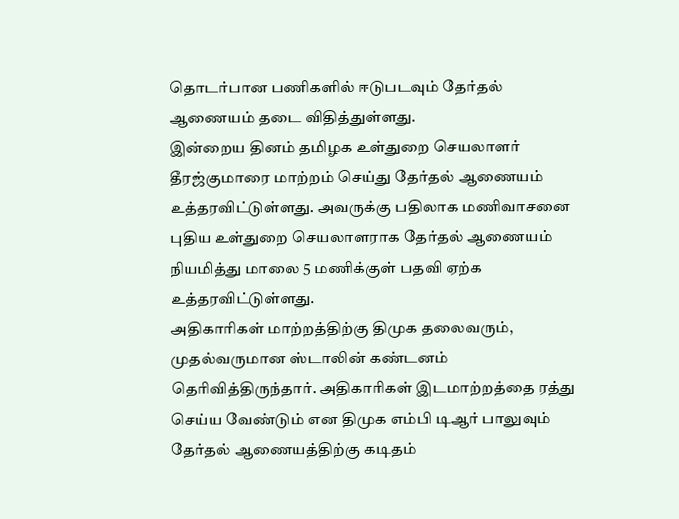தொடர்பான பணிகளில் ஈடுபடவும் தேர்தல் ஆணையம் தடை விதித்துள்ளது.
இன்றைய தினம் தமிழக உள்துறை செயலாளர் தீரஜ்குமாரை மாற்றம் செய்து தேர்தல் ஆணையம் உத்தரவிட்டுள்ளது. அவருக்கு பதிலாக மணிவாசனை புதிய உள்துறை செயலாளராக தேர்தல் ஆணையம் நியமித்து மாலை 5 மணிக்குள் பதவி ஏற்க உத்தரவிட்டுள்ளது.
அதிகாரிகள் மாற்றத்திற்கு திமுக தலைவரும், முதல்வருமான ஸ்டாலின் கண்டனம் தெரிவித்திருந்தார். அதிகாரிகள் இடமாற்றத்தை ரத்து செய்ய வேண்டும் என திமுக எம்பி டிஆர் பாலுவும் தேர்தல் ஆணையத்திற்கு கடிதம்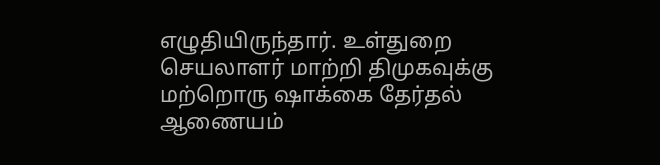எழுதியிருந்தார். உள்துறை செயலாளர் மாற்றி திமுகவுக்கு மற்றொரு ஷாக்கை தேர்தல் ஆணையம்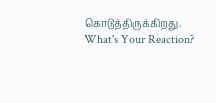கொடுத்திருக்கிறது.
What's Your Reaction?